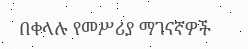በቀላሉ የመሥሪያ ማገናኛዎች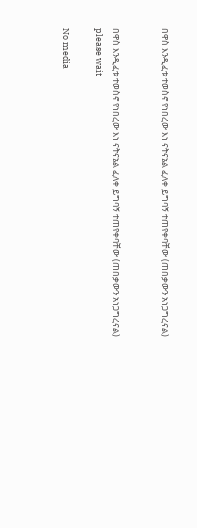በዋስ እንዲፈቱ ተወስኖ የነበረው እነ ናትናኔል ፈለቀ ይግባኝ ተጠየቀባቸው (ጠበቃውን አነጋግረናል)


በዋስ እንዲፈቱ ተወስኖ የነበረው እነ ናትናኔል ፈለቀ ይግባኝ ተጠየቀባቸው (ጠበቃውን አነጋግረናል)
please wait

No media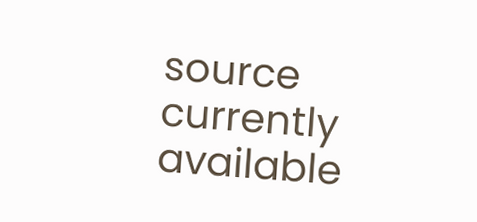source currently available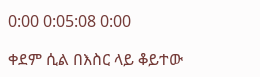0:00 0:05:08 0:00

ቀደም ሲል በእስር ላይ ቆይተው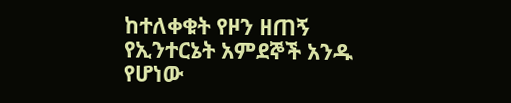ከተለቀቁት የዞን ዘጠኝ የኢንተርኔት አምደኞች አንዱ የሆነው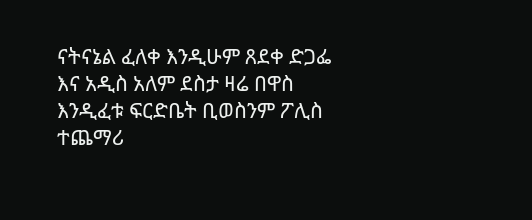ናትናኔል ፈለቀ እንዲሁም ጸደቀ ድጋፌ እና አዲስ አለም ደስታ ዛሬ በዋስ እንዲፈቱ ፍርድቤት ቢወስንም ፖሊስ ተጨማሪ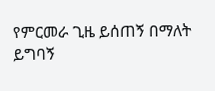የምርመራ ጊዜ ይሰጠኝ በማለት ይግባኝ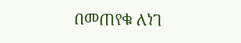በመጠየቁ ለነገ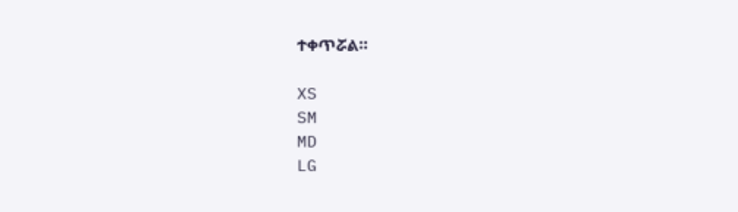ተቀጥሯል።

XS
SM
MD
LG